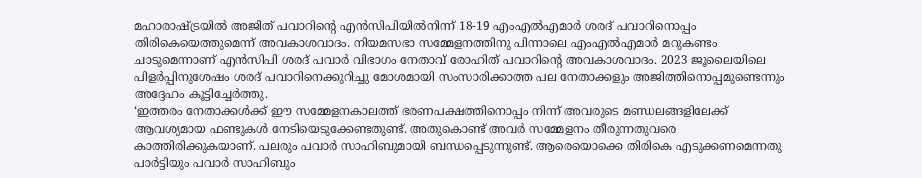മഹാരാഷ്ട്രയിൽ അജിത് പവാറിന്റെ എൻസിപിയിൽനിന്ന് 18-19 എംഎൽഎമാർ ശരദ് പവാറിനൊപ്പം തിരികെയെത്തുമെന്ന് അവകാശവാദം. നിയമസഭാ സമ്മേളനത്തിനു പിന്നാലെ എംഎൽഎമാർ മറുകണ്ടം ചാടുമെന്നാണ് എൻസിപി ശരദ് പവാർ വിഭാഗം നേതാവ് രോഹിത് പവാറിന്റെ അവകാശവാദം. 2023 ജൂലൈയിലെ പിളർപ്പിനുശേഷം ശരദ് പവാറിനെക്കുറിച്ചു മോശമായി സംസാരിക്കാത്ത പല നേതാക്കളും അജിത്തിനൊപ്പമുണ്ടെന്നും അദ്ദേഹം കൂട്ടിച്ചേർത്തു.
‘ഇത്തരം നേതാക്കൾക്ക് ഈ സമ്മേളനകാലത്ത് ഭരണപക്ഷത്തിനൊപ്പം നിന്ന് അവരുടെ മണ്ഡലങ്ങളിലേക്ക് ആവശ്യമായ ഫണ്ടുകൾ നേടിയെടുക്കേണ്ടതുണ്ട്. അതുകൊണ്ട് അവർ സമ്മേളനം തീരുന്നതുവരെ കാത്തിരിക്കുകയാണ്. പലരും പവാർ സാഹിബുമായി ബന്ധപ്പെടുന്നുണ്ട്. ആരെയൊക്കെ തിരികെ എടുക്കണമെന്നതു പാർട്ടിയും പവാർ സാഹിബും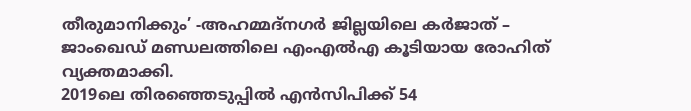തീരുമാനിക്കും’ -അഹമ്മദ്നഗർ ജില്ലയിലെ കർജാത് – ജാംഖെഡ് മണ്ഡലത്തിലെ എംഎൽഎ കൂടിയായ രോഹിത് വ്യക്തമാക്കി.
2019ലെ തിരഞ്ഞെടുപ്പിൽ എൻസിപിക്ക് 54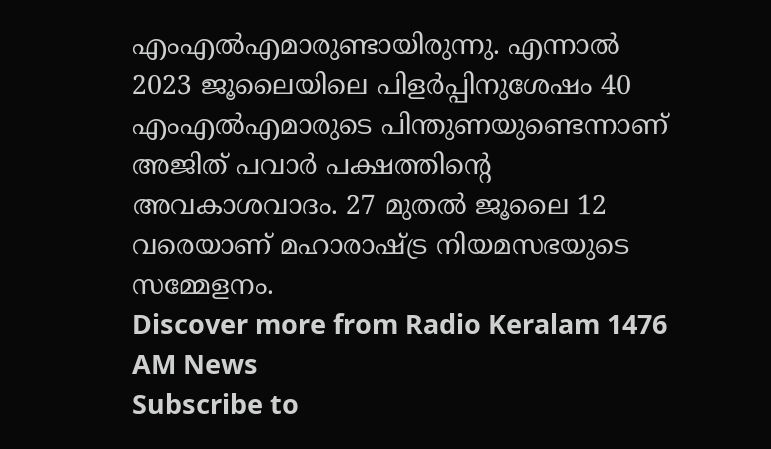എംഎൽഎമാരുണ്ടായിരുന്നു. എന്നാൽ 2023 ജൂലൈയിലെ പിളർപ്പിനുശേഷം 40 എംഎൽഎമാരുടെ പിന്തുണയുണ്ടെന്നാണ് അജിത് പവാർ പക്ഷത്തിന്റെ അവകാശവാദം. 27 മുതൽ ജൂലൈ 12 വരെയാണ് മഹാരാഷ്ട്ര നിയമസഭയുടെ സമ്മേളനം.
Discover more from Radio Keralam 1476 AM News
Subscribe to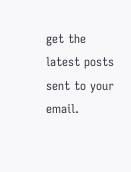get the latest posts sent to your email.